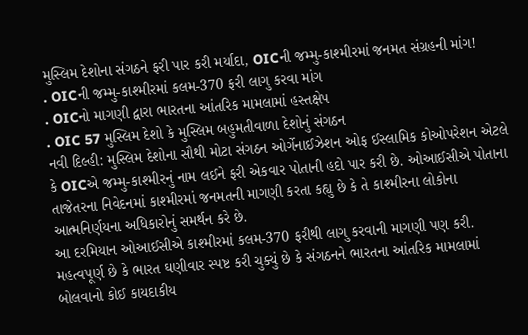મુસ્લિમ દેશોના સંગઠને ફરી પાર કરી મર્યાદા, OICની જમ્મુ-કાશ્મીરમાં જનમત સંગ્રહની માંગ!
. OICની જમ્મુ-કાશ્મીરમાં કલમ-370 ફરી લાગુ કરવા માંગ
. OICનો માગણી દ્વારા ભારતના આંતરિક મામલામાં હસ્તક્ષેપ
. OIC 57 મુસ્લિમ દેશો કે મુસ્લિમ બહુમતીવાળા દેશોનું સંગઠન
નવી દિલ્હી: મુસ્લિમ દેશોના સૌથી મોટા સંગઠન ઓર્ગેનાઈઝેશન ઓફ ઈસ્લામિક કોઓપરેશન એટલે કે OICએ જમ્મુ-કાશ્મીરનું નામ લઈને ફરી એકવાર પોતાની હદો પાર કરી છે. ઓઆઈસીએ પોતાના તાજેતરના નિવેદનમાં કાશ્મીરમાં જનમતની માગણી કરતા કહ્યુ છે કે તે કાશ્મીરના લોકોના આત્મનિર્ણયના અધિકારોનું સમર્થન કરે છે.
આ દરમિયાન ઓઆઈસીએ કાશ્મીરમાં કલમ-370 ફરીથી લાગુ કરવાની માગણી પણ કરી. મહત્વપૂર્ણ છે કે ભારત ઘણીવાર સ્પષ્ટ કરી ચુક્યું છે કે સંગઠનને ભારતના આંતરિક મામલામાં બોલવાનો કોઈ કાયદાકીય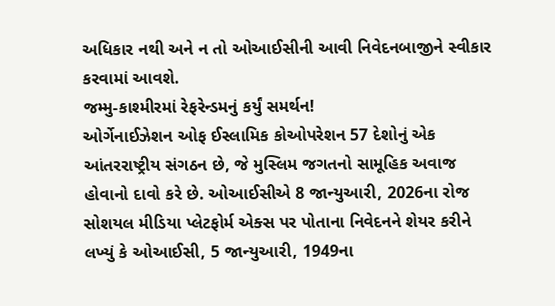અધિકાર નથી અને ન તો ઓઆઈસીની આવી નિવેદનબાજીને સ્વીકાર કરવામાં આવશે.
જમ્મુ-કાશ્મીરમાં રેફરેન્ડમનું કર્યું સમર્થન!
ઓર્ગેનાઈઝેશન ઓફ ઈસ્લામિક કોઓપરેશન 57 દેશોનું એક આંતરરાષ્ટ્રીય સંગઠન છે, જે મુસ્લિમ જગતનો સામૂહિક અવાજ હોવાનો દાવો કરે છે. ઓઆઈસીએ 8 જાન્યુઆરી, 2026ના રોજ સોશયલ મીડિયા પ્લેટફોર્મ એક્સ પર પોતાના નિવેદનને શેયર કરીને લખ્યું કે ઓઆઈસી, 5 જાન્યુઆરી, 1949ના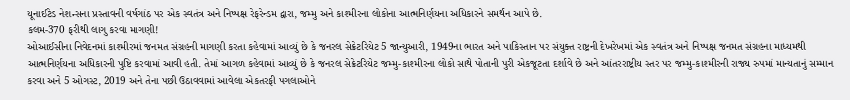યૂનાઈટેડ નેશન્સના પ્રસ્તાવની વર્ષગાંઠ પર એક સ્વતંત્ર અને નિષ્પક્ષ રેફરેન્ડમ દ્વારા, જમ્મુ અને કાશ્મીરના લોકોના આત્મનિર્ણયના અધિકારને સમર્થન આપે છે.
કલમ-370 ફરીથી લાગુ કરવા માગણી!
ઓઆઈસીના નિવેદનમાં કાશ્મીરમાં જનમત સંગ્રહની માગણી કરતા કહેવામાં આવ્યું છે કે જનરલ સેક્રેટરિયેટ 5 જાન્યુઆરી, 1949ના ભારત અને પાકિસ્તાન પર સંયુક્ત રાષ્ટ્રની દેખરેખમાં એક સ્વતંત્ર અને નિષ્પક્ષ જનમત સંગ્રહના માધ્યમથી આત્મનિર્ણયના અધિકારની પુષ્ટિ કરવામાં આવી હતી. તેમાં આગળ કહેવામાં આવ્યું છે કે જનરલ સેક્રેટરિયેટ જમ્મુ-કાશ્મીરના લોકો સાથે પોતાની પુરી એકજૂટતા દર્શાવે છે અને આંતરરાષ્ટ્રીય સ્તર પર જમ્મુ-કાશ્મીરની રાજ્ય રુપમાં માન્યતાનું સમ્માન કરવા અને 5 ઓગસ્ટ, 2019 અને તેના પછી ઉઠાવવામાં આવેલા એકતરફી પગલાઓને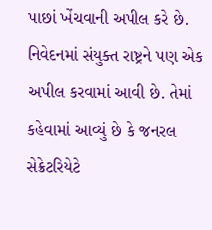પાછાં ખેંચવાની અપીલ કરે છે.
નિવેદનમાં સંયુક્ત રાષ્ટ્રને પણ એક અપીલ કરવામાં આવી છે. તેમાં કહેવામાં આવ્યું છે કે જનરલ સેક્રેટરિયેટે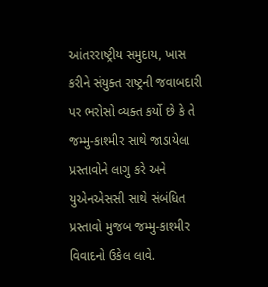આંતરરાષ્ટ્રીય સમુદાય, ખાસ કરીને સંયુક્ત રાષ્ટ્રની જવાબદારી પર ભરોસો વ્યક્ત કર્યો છે કે તે જમ્મુ-કાશ્મીર સાથે જાડાયેલા પ્રસ્તાવોને લાગુ કરે અને યુએનએસસી સાથે સંબંધિત પ્રસ્તાવો મુજબ જમ્મુ-કાશ્મીર વિવાદનો ઉકેલ લાવે.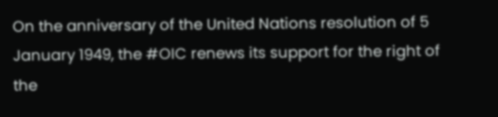On the anniversary of the United Nations resolution of 5 January 1949, the #OIC renews its support for the right of the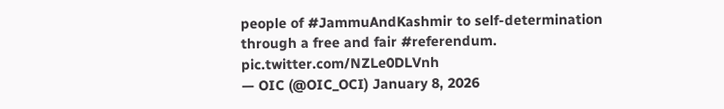people of #JammuAndKashmir to self-determination through a free and fair #referendum. pic.twitter.com/NZLe0DLVnh
— OIC (@OIC_OCI) January 8, 2026